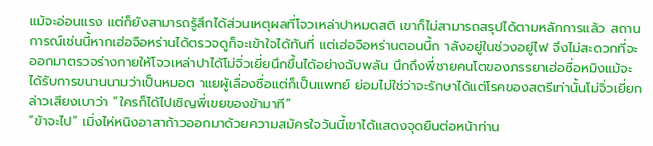แม้จะอ่อนแรง แต่ก็ยังสามารถรู้สึกได้ส่วนเหตุผลที่โจวเหล่าปาหมดสติ เขาก็ไม่สามารถสรุปได้ตามหลักการแล้ว สถานการณ์เช่นนี้หากเฮ่อจือหร่านได้ตรวจดูก็จะเข้าใจได้ทันที่ แต่เฮ่อจือหร่านตอนนี้ก าลังอยู่ในช่วงอยู่ไฟ จึงไม่สะดวกที่จะออกมาตรวจร่างกายให้โจวเหล่าปาได้โม่จิ่วเยี่ยนึกขึ้นได้อย่างฉับพลัน นึกถึงพี่ชายคนโตของภรรยาเฮ่อซื่อหมิงแม้จะได้รับการขนานนามว่าเป็นหมอต าแยผู้เลื่องชื่อแต่ก็เป็นแพทย์ ย่อมไม่ใช่ว่าจะรักษาได้แต่โรคของสตรีเท่านั้นโม่จิ่วเยี่ยกล่าวเสียงเบาว่า “ใครก็ได้ไปเชิญพี่เขยของข้ามาที”
“ข้าจะไป” เมิ่งไห่หนิงอาสาก้าวออกมาด้วยความสมัครใจวันนี้เขาได้แสดงจุดยืนต่อหน้าท่าน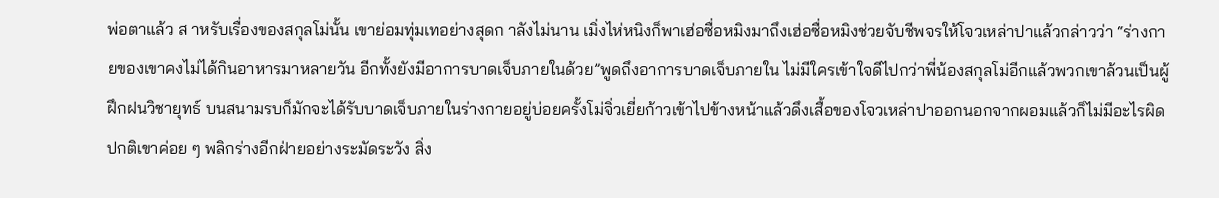พ่อตาแล้ว ส าหรับเรื่องของสกุลโม่นั้น เขาย่อมทุ่มเทอย่างสุดก าลังไม่นาน เมิ่งไห่หนิงก็พาเฮ่อซื่อหมิงมาถึงเฮ่อซื่อหมิงช่วยจับชีพจรให้โจวเหล่าปาแล้วกล่าวว่า “ร่างกายของเขาคงไม่ได้กินอาหารมาหลายวัน อีกทั้งยังมีอาการบาดเจ็บภายในด้วย”พูดถึงอาการบาดเจ็บภายใน ไม่มีใครเข้าใจดีไปกว่าพี่น้องสกุลโม่อีกแล้วพวกเขาล้วนเป็นผู้ฝึกฝนวิชายุทธ์ บนสนามรบก็มักจะได้รับบาดเจ็บภายในร่างกายอยู่บ่อยครั้งโม่จิ่วเยี่ยก้าวเข้าไปข้างหน้าแล้วดึงเสื้อของโจวเหล่าปาออกนอกจากผอมแล้วก็ไม่มีอะไรผิดปกติเขาค่อย ๆ พลิกร่างอีกฝ่ายอย่างระมัดระวัง สิ่ง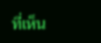ที่เห็น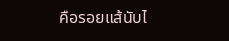คือรอยแส้นับไ